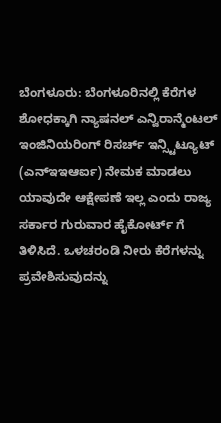ಬೆಂಗಳೂರು: ಬೆಂಗಳೂರಿನಲ್ಲಿ ಕೆರೆಗಳ ಶೋಧಕ್ಕಾಗಿ ನ್ಯಾಷನಲ್ ಎನ್ವಿರಾನ್ಮೆಂಟಲ್ ಇಂಜಿನಿಯರಿಂಗ್ ರಿಸರ್ಚ್ ಇನ್ಸ್ಟಿಟ್ಯೂಟ್ (ಎನ್ಇಇಆರ್ಐ) ನೇಮಕ ಮಾಡಲು ಯಾವುದೇ ಆಕ್ಷೇಪಣೆ ಇಲ್ಲ ಎಂದು ರಾಜ್ಯ ಸರ್ಕಾರ ಗುರುವಾರ ಹೈಕೋರ್ಟ್ ಗೆ ತಿಳಿಸಿದೆ. ಒಳಚರಂಡಿ ನೀರು ಕೆರೆಗಳನ್ನು ಪ್ರವೇಶಿಸುವುದನ್ನು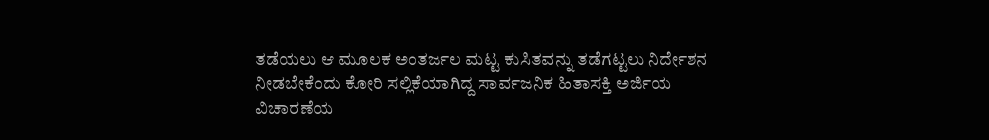ತಡೆಯಲು ಆ ಮೂಲಕ ಅಂತರ್ಜಲ ಮಟ್ಟ ಕುಸಿತವನ್ನು ತಡೆಗಟ್ಟಲು ನಿರ್ದೇಶನ ನೀಡಬೇಕೆಂದು ಕೋರಿ ಸಲ್ಲಿಕೆಯಾಗಿದ್ದ ಸಾರ್ವಜನಿಕ ಹಿತಾಸಕ್ತಿ ಅರ್ಜಿಯ ವಿಚಾರಣೆಯ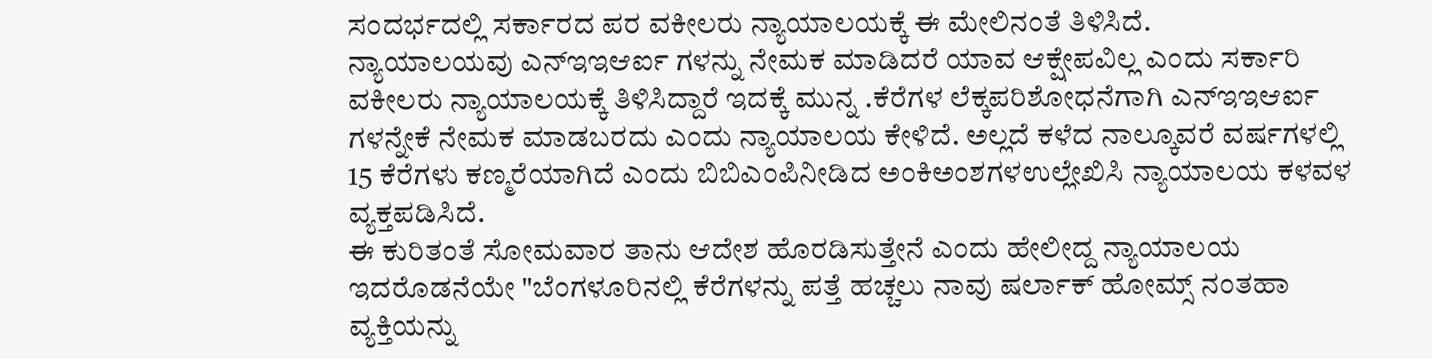ಸಂದರ್ಭದಲ್ಲಿ ಸರ್ಕಾರದ ಪರ ವಕೀಲರು ನ್ಯಾಯಾಲಯಕ್ಕೆ ಈ ಮೇಲಿನಂತೆ ತಿಳಿಸಿದೆ.
ನ್ಯಾಯಾಲಯವು ಎನ್ಇಇಆರ್ಐ ಗಳನ್ನು ನೇಮಕ ಮಾಡಿದರೆ ಯಾವ ಆಕ್ಷೇಪವಿಲ್ಲ ಎಂದು ಸರ್ಕಾರಿ ವಕೀಲರು ನ್ಯಾಯಾಲಯಕ್ಕೆ ತಿಳಿಸಿದ್ದಾರೆ ಇದಕ್ಕೆ ಮುನ್ನ .ಕೆರೆಗಳ ಲೆಕ್ಕಪರಿಶೋಧನೆಗಾಗಿ ಎನ್ಇಇಆರ್ಐ ಗಳನ್ನೇಕೆ ನೇಮಕ ಮಾಡಬರದು ಎಂದು ನ್ಯಾಯಾಲಯ ಕೇಳಿದೆ. ಅಲ್ಲದೆ ಕಳೆದ ನಾಲ್ಕೂವರೆ ವರ್ಷಗಳಲ್ಲಿ 15 ಕೆರೆಗಳು ಕಣ್ಮರೆಯಾಗಿದೆ ಎಂದು ಬಿಬಿಎಂಪಿನೀಡಿದ ಅಂಕಿಅಂಶಗಳಉಲ್ಲೇಖಿಸಿ ನ್ಯಾಯಾಲಯ ಕಳವಳ ವ್ಯಕ್ತಪಡಿಸಿದೆ.
ಈ ಕುರಿತಂತೆ ಸೋಮವಾರ ತಾನು ಆದೇಶ ಹೊರಡಿಸುತ್ತೇನೆ ಎಂದು ಹೇಲೀದ್ದ ನ್ಯಾಯಾಲಯ ಇದರೊಡನೆಯೇ "ಬೆಂಗಳೂರಿನಲ್ಲಿ ಕೆರೆಗಳನ್ನು ಪತ್ತೆ ಹಚ್ಚಲು ನಾವು ಷರ್ಲಾಕ್ ಹೋಮ್ಸ್ ನಂತಹಾ ವ್ಯಕ್ತಿಯನ್ನು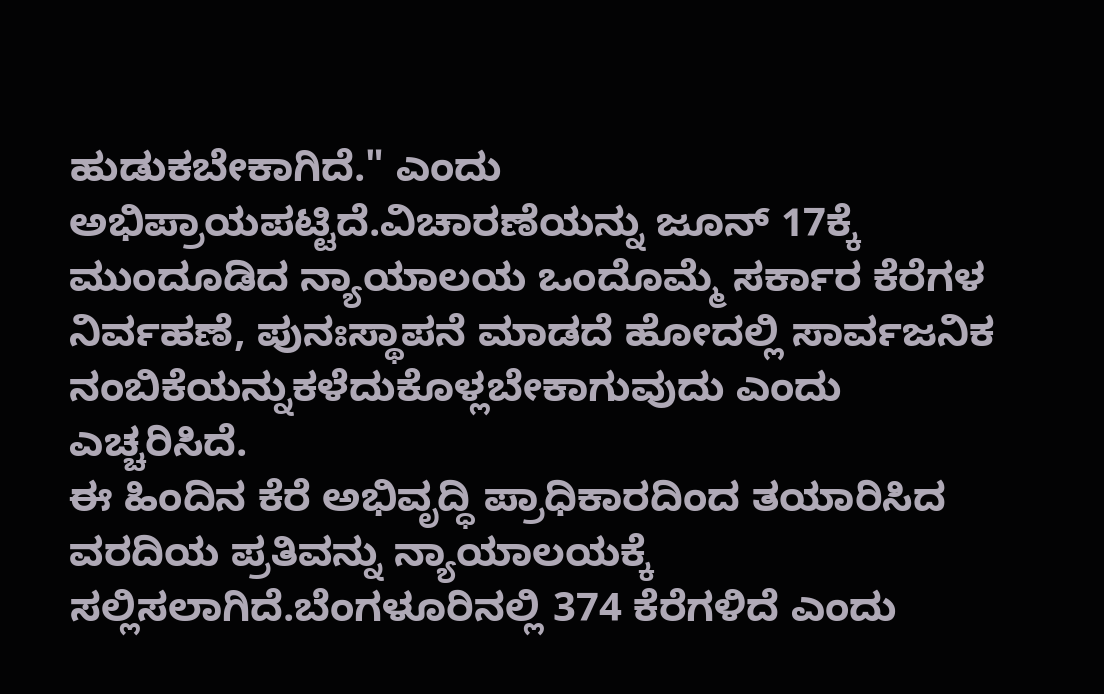ಹುಡುಕಬೇಕಾಗಿದೆ." ಎಂದು ಅಭಿಪ್ರಾಯಪಟ್ಟಿದೆ.ವಿಚಾರಣೆಯನ್ನು ಜೂನ್ 17ಕ್ಕೆ ಮುಂದೂಡಿದ ನ್ಯಾಯಾಲಯ ಒಂದೊಮ್ಮೆ ಸರ್ಕಾರ ಕೆರೆಗಳ ನಿರ್ವಹಣೆ, ಪುನಃಸ್ಥಾಪನೆ ಮಾಡದೆ ಹೋದಲ್ಲಿ ಸಾರ್ವಜನಿಕ ನಂಬಿಕೆಯನ್ನುಕಳೆದುಕೊಳ್ಲಬೇಕಾಗುವುದು ಎಂದು ಎಚ್ಚರಿಸಿದೆ.
ಈ ಹಿಂದಿನ ಕೆರೆ ಅಭಿವೃದ್ಧಿ ಪ್ರಾಧಿಕಾರದಿಂದ ತಯಾರಿಸಿದ ವರದಿಯ ಪ್ರತಿವನ್ನು ನ್ಯಾಯಾಲಯಕ್ಕೆ ಸಲ್ಲಿಸಲಾಗಿದೆ.ಬೆಂಗಳೂರಿನಲ್ಲಿ 374 ಕೆರೆಗಳಿದೆ ಎಂದು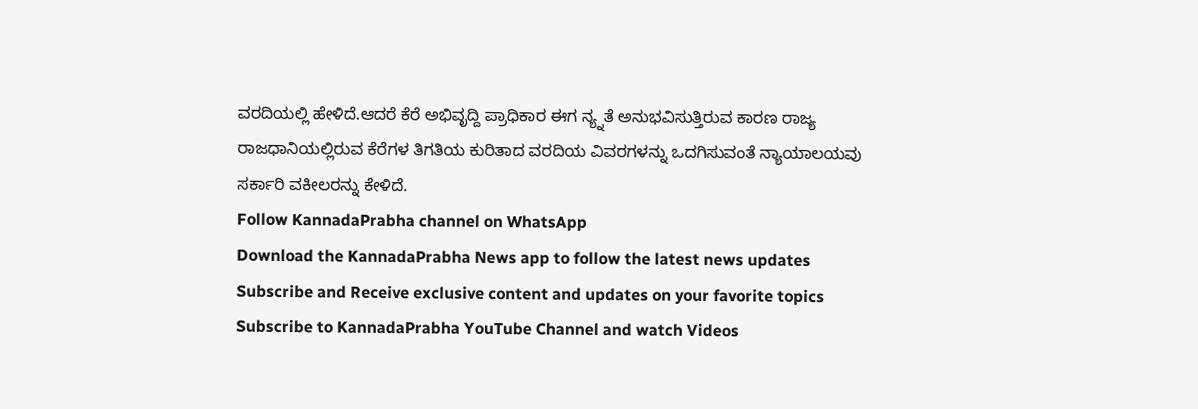ವರದಿಯಲ್ಲಿ ಹೇಳಿದೆ.ಆದರೆ ಕೆರೆ ಅಭಿವೃದ್ದಿ ಪ್ರಾಧಿಕಾರ ಈಗ ನ್ಯ್ನತೆ ಅನುಭವಿಸುತ್ತಿರುವ ಕಾರಣ ರಾಜ್ಯ ರಾಜಧಾನಿಯಲ್ಲಿರುವ ಕೆರೆಗಳ ತಿಗತಿಯ ಕುರಿತಾದ ವರದಿಯ ವಿವರಗಳನ್ನು ಒದಗಿಸುವಂತೆ ನ್ಯಾಯಾಲಯವು ಸರ್ಕಾರಿ ವಕೀಲರನ್ನು ಕೇಳಿದೆ.
Follow KannadaPrabha channel on WhatsApp
Download the KannadaPrabha News app to follow the latest news updates
Subscribe and Receive exclusive content and updates on your favorite topics
Subscribe to KannadaPrabha YouTube Channel and watch Videos